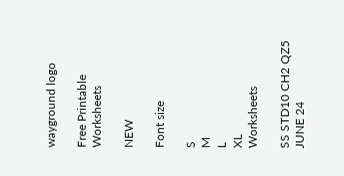wayground logo

Free Printable Worksheets

NEW

Font size

S
M
L
XL
Worksheets

SS STD10 CH2 QZ5 JUNE 24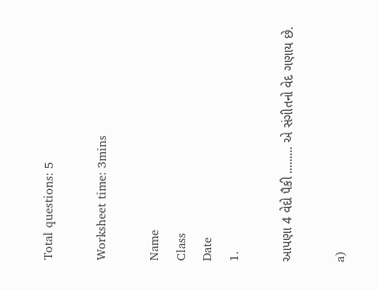Total questions: 5

Worksheet time: 3mins

Name
Class
Date
1.

આપણા 4 વેદો પૈકી ......... એ સંગીતનો વેદ ગણાય છે.

a)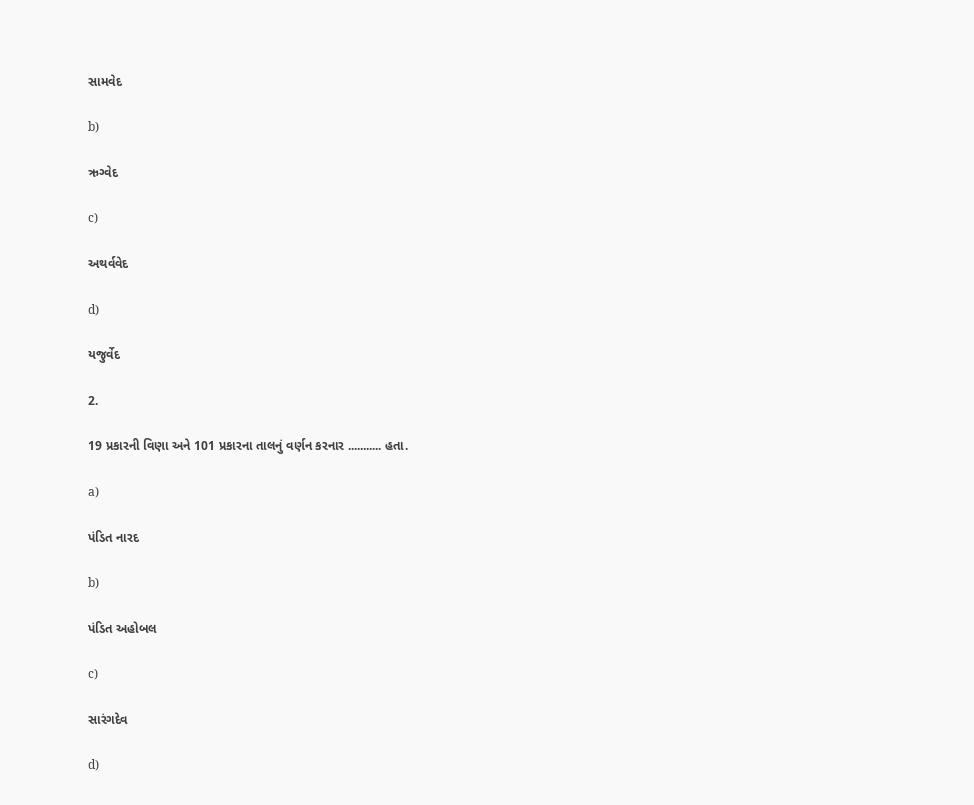સામવેદ

b)

ઋગ્વેદ

c)

અથર્વવેદ

d)

યજુર્વેદ

2.

19 પ્રકારની વિણા અને 101 પ્રકારના તાલનું વર્ણન કરનાર ........... હતા.

a)

પંડિત નારદ

b)

પંડિત અહોબલ

c)

સારંગદેવ

d)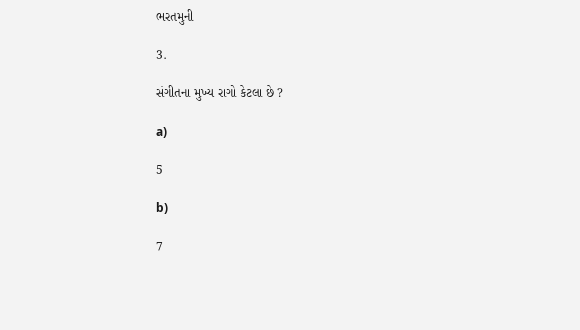ભરતમુની

3.

સંગીતના મુખ્ય રાગો કેટલા છે ?

a)

5

b)

7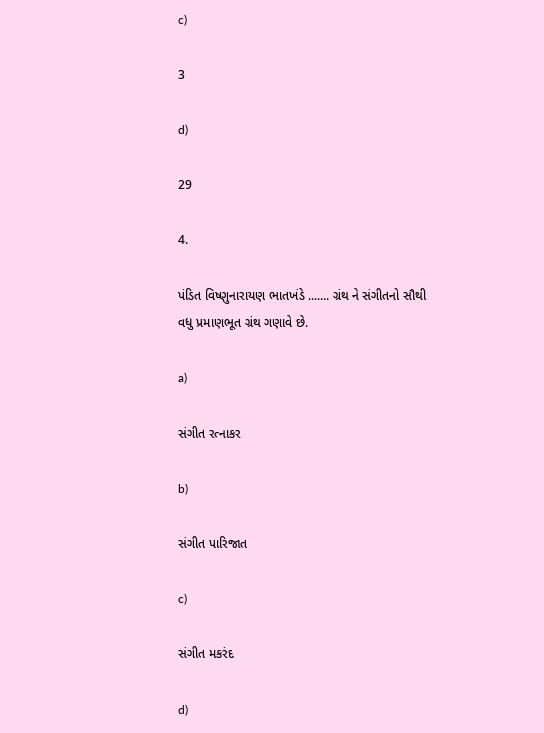c)

3

d)

29

4.

પંડિત વિષ્ણુનારાયણ ભાતખંડે ....... ગ્રંથ ને સંગીતનો સૌથી વધુ પ્રમાણભૂત ગ્રંથ ગણાવે છે.

a)

સંગીત રત્નાકર

b)

સંગીત પારિજાત

c)

સંગીત મકરંદ

d)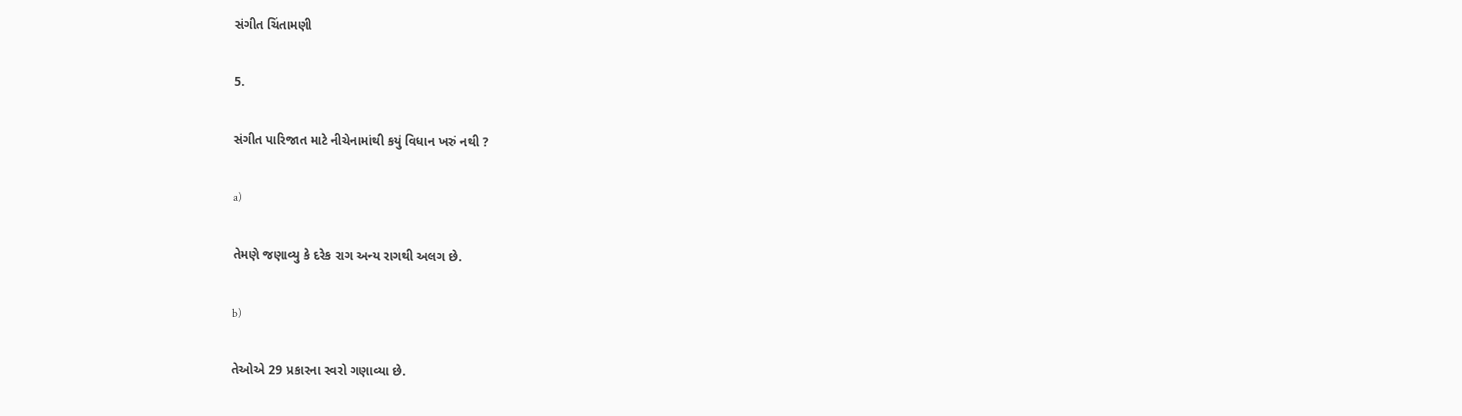સંગીત ચિંતામણી

5.

સંગીત પારિજાત માટે નીચેનામાંથી કયું વિધાન ખરું નથી ?

a)

તેમણે જણાવ્યુ કે દરેક રાગ અન્ય રાગથી અલગ છે.

b)

તેઓએ 29 પ્રકારના સ્વરો ગણાવ્યા છે.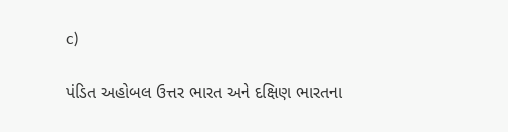c)

પંડિત અહોબલ ઉત્તર ભારત અને દક્ષિણ ભારતના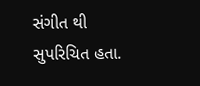સંગીત થી સુપરિચિત હતા.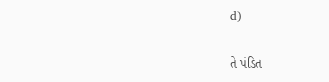d)

તે પંડિત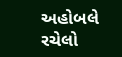અહોબલે રચેલો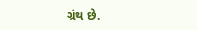ગ્રંથ છે.